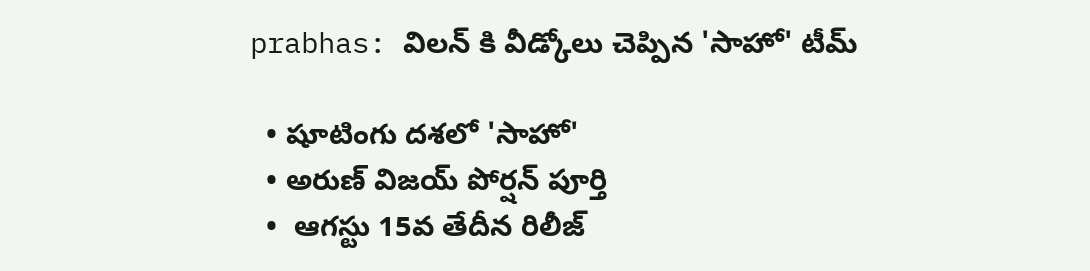prabhas: విలన్ కి వీడ్కోలు చెప్పిన 'సాహో' టీమ్

  • షూటింగు దశలో 'సాహో'
  • అరుణ్ విజయ్ పోర్షన్ పూర్తి
  •  ఆగస్టు 15వ తేదీన రిలీజ్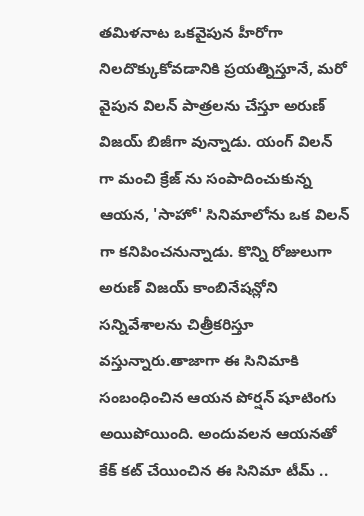తమిళనాట ఒకవైపున హీరోగా నిలదొక్కుకోవడానికి ప్రయత్నిస్తూనే, మరో వైపున విలన్ పాత్రలను చేస్తూ అరుణ్ విజయ్ బిజీగా వున్నాడు. యంగ్ విలన్ గా మంచి క్రేజ్ ను సంపాదించుకున్న ఆయన, 'సాహో' సినిమాలోను ఒక విలన్ గా కనిపించనున్నాడు. కొన్ని రోజులుగా అరుణ్ విజయ్ కాంబినేషన్లోని సన్నివేశాలను చిత్రీకరిస్తూ వస్తున్నారు.తాజాగా ఈ సినిమాకి సంబంధించిన ఆయన పోర్షన్ షూటింగు అయిపోయింది. అందువలన ఆయనతో కేక్ కట్ చేయించిన ఈ సినిమా టీమ్ ..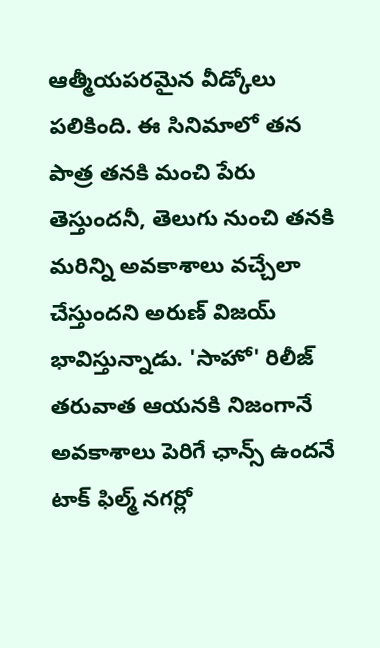ఆత్మీయపరమైన వీడ్కోలు పలికింది. ఈ సినిమాలో తన పాత్ర తనకి మంచి పేరు తెస్తుందనీ, తెలుగు నుంచి తనకి మరిన్ని అవకాశాలు వచ్చేలా చేస్తుందని అరుణ్ విజయ్ భావిస్తున్నాడు. 'సాహో' రిలీజ్ తరువాత ఆయనకి నిజంగానే అవకాశాలు పెరిగే ఛాన్స్ ఉందనే టాక్ ఫిల్మ్ నగర్లో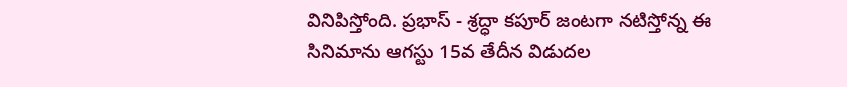వినిపిస్తోంది. ప్రభాస్ - శ్రద్ధా కపూర్ జంటగా నటిస్తోన్న ఈ సినిమాను ఆగస్టు 15వ తేదీన విడుదల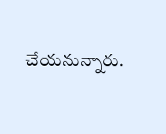చేయనున్నారు.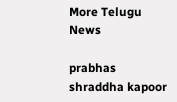More Telugu News

prabhas
shraddha kapoor